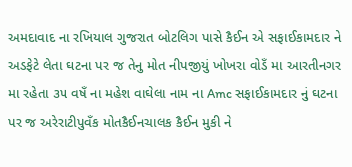અમદાવાદ ના રખિયાલ ગુજરાત બોટલિગ પાસે કૈઈન એ સફાઈકામદાર ને અડફેટે લેતા ઘટના પર જ તેનુ મોત નીપજીયું ખોખરા વોડઁ મા આરતીનગર મા રહેતા ૩૫ વષઁ ના મહેશ વાઘેલા નામ ના Amc સફાઈકામદાર નું ઘટના પર જ અરેરાટીપુવઁક મોતકૈઈનચાલક કૈઈન મુકી ને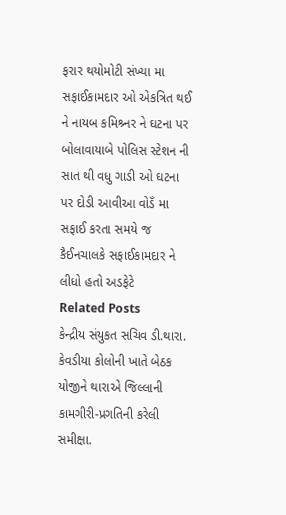ફરાર થયોમોટી સંખ્યા મા સફાઈકામદાર ઓ એકત્રિત થઈ ને નાયબ કમિશ્ર્નર ને ઘટના પર બોલાવાયાબે પોલિસ સ્ટેશન ની સાત થી વધુ ગાડી ઓ ઘટના પર દોડી આવીઆ વોડઁ મા સફાઈ કરતા સમયે જ કૈઈનચાલકે સફાઈકામદાર ને લીધો હતો અડફેટે
Related Posts
કેન્દ્રીય સંયુકત સચિવ ડી.થારા. કેવડીયા કોલોની ખાતે બેઠક યોજીને થારાએ જિલ્લાની કામગીરી-પ્રગતિની કરેલી સમીક્ષા.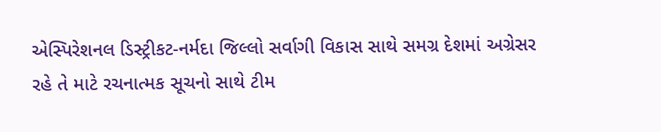એસ્પિરેશનલ ડિસ્ટ્રીકટ-નર્મદા જિલ્લો સર્વાગી વિકાસ સાથે સમગ્ર દેશમાં અગ્રેસર રહે તે માટે રચનાત્મક સૂચનો સાથે ટીમ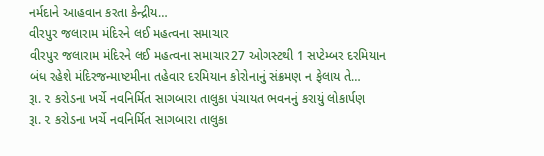નર્મદાને આહવાન કરતા કેન્દ્રીય…
વીરપુર જલારામ મંદિરને લઈ મહત્વના સમાચાર
વીરપુર જલારામ મંદિરને લઈ મહત્વના સમાચાર27 ઓગસ્ટથી 1 સપ્ટેમ્બર દરમિયાન બંધ રહેશે મંદિરજન્માષ્ટમીના તહેવાર દરમિયાન કોરોનાનું સંક્રમણ ન ફેલાય તે…
રૂા. ૨ કરોડના ખર્ચે નવનિર્મિત સાગબારા તાલુકા પંચાયત ભવનનું કરાયું લોકાર્પણ
રૂા. ૨ કરોડના ખર્ચે નવનિર્મિત સાગબારા તાલુકા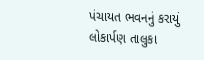પંચાયત ભવનનું કરાયું લોકાર્પણ તાલુકા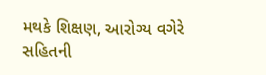મથકે શિક્ષણ, આરોગ્ય વગેરે સહિતની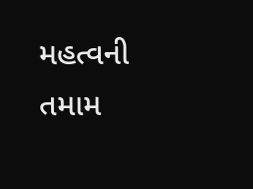મહત્વની તમામ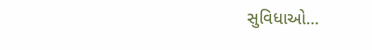સુવિધાઓ…